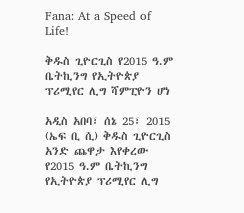Fana: At a Speed of Life!

ቅዱስ ጊዮርጊስ የ2015 ዓ.ም ቤትኪንግ የኢትዮጵያ ፕሪሚየር ሊግ ሻምፒዮን ሆነ

አዲስ አበባ፣ ሰኔ 25፣ 2015 (ኤፍ ቢ ሲ) ቅዱስ ጊዮርጊስ አንድ ጨዋታ እየቀረው የ2015 ዓ.ም ቤትኪንግ የኢትዮጵያ ፕሪሚየር ሊግ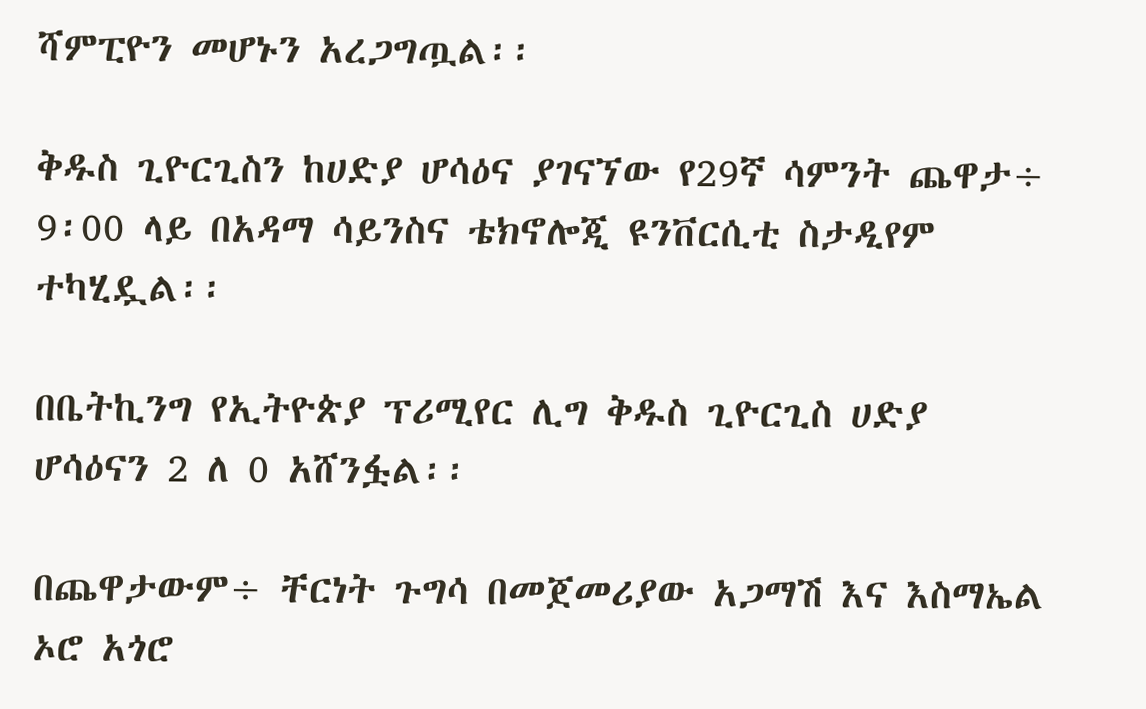ሻምፒዮን መሆኑን አረጋግጧል፡፡

ቅዱስ ጊዮርጊስን ከሀድያ ሆሳዕና ያገናኘው የ29ኛ ሳምንት ጨዋታ÷ 9፡00 ላይ በአዳማ ሳይንስና ቴክኖሎጂ ዩንቨርሲቲ ስታዲየም ተካሂዷል፡፡

በቤትኪንግ የኢትዮጵያ ፕሪሚየር ሊግ ቅዱስ ጊዮርጊስ ሀድያ ሆሳዕናን 2 ለ 0 አሸንፏል፡፡

በጨዋታውም÷ ቸርነት ጉግሳ በመጀመሪያው አጋማሽ እና እስማኤል ኦሮ አጎሮ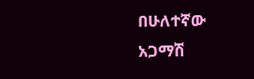በሁለተኛው አጋማሽ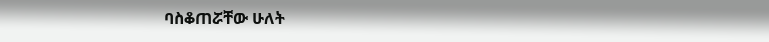ባስቆጠሯቸው ሁለት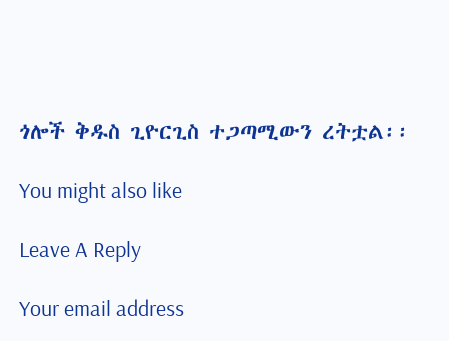ጎሎች ቅዱስ ጊዮርጊስ ተጋጣሚውን ረትቷል፡፡

You might also like

Leave A Reply

Your email address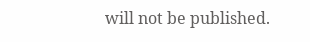will not be published.